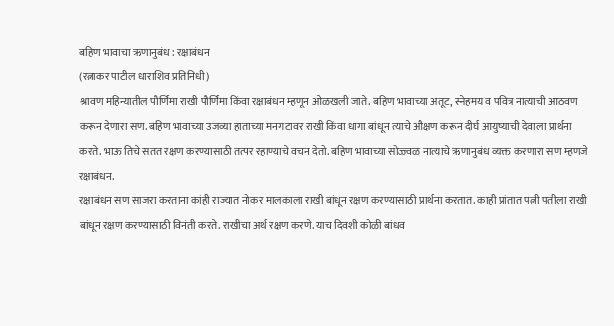बहिण भावाचा ऋणानुबंध : रक्षाबंधन
(रत्नाकर पाटील धाराशिव प्रतिनिधी)
श्रावण महिन्यातील पौर्णिमा राखी पौर्णिमा किंवा रक्षाबंधन म्हणून ओळखली जाते. बहिण भावाच्या अतूट, स्नेहमय व पवित्र नात्याची आठवण करून देणारा सण. बहिण भावाच्या उजव्या हाताच्या मनगटावर राखी किंवा धागा बांधून त्याचे औक्षण करून दीर्घ आयुष्याची देवाला प्रार्थना करते. भाऊ तिचे सतत रक्षण करण्यासाठी तत्पर रहाण्याचे वचन देतो. बहिण भावाच्या सोज्ज्वळ नात्याचे ऋणानुबंध व्यक्त करणारा सण म्हणजे रक्षाबंधन.
रक्षाबंधन सण साजरा करताना कांही राज्यात नोकर मालकाला राखी बांधून रक्षण करण्यासाठी प्रार्थना करतात. काही प्रांतात पत्नी पतीला राखी बांधून रक्षण करण्यासाठी विनंती करते. राखीचा अर्थ रक्षण करणे. याच दिवशी कोळी बांधव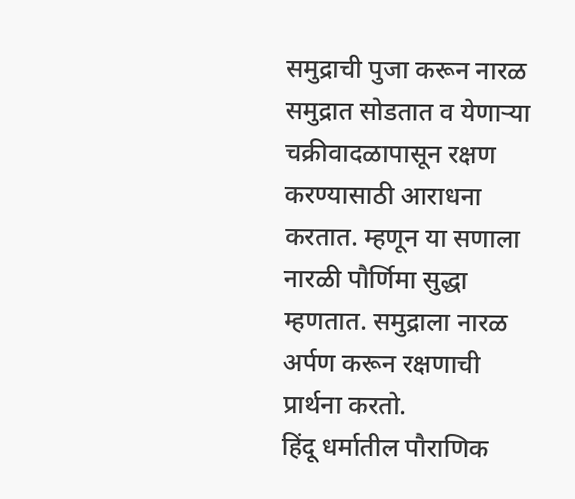समुद्राची पुजा करून नारळ समुद्रात सोडतात व येणाऱ्या चक्रीवादळापासून रक्षण करण्यासाठी आराधना करतात. म्हणून या सणाला नारळी पौर्णिमा सुद्धा म्हणतात. समुद्राला नारळ अर्पण करून रक्षणाची प्रार्थना करतो.
हिंदू धर्मातील पौराणिक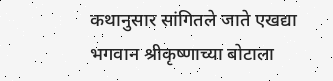कथानुसार सांगितले जाते एखद्या भगवान श्रीकृष्णाच्या बोटाला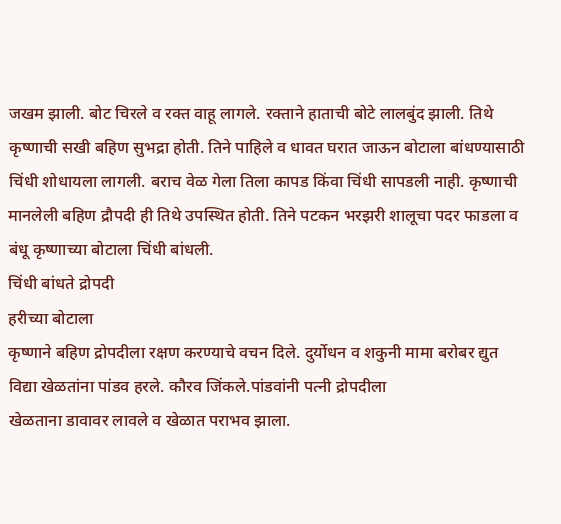जखम झाली. बोट चिरले व रक्त वाहू लागले. रक्ताने हाताची बोटे लालबुंद झाली. तिथे कृष्णाची सखी बहिण सुभद्रा होती. तिने पाहिले व धावत घरात जाऊन बोटाला बांधण्यासाठी चिंधी शोधायला लागली. बराच वेळ गेला तिला कापड किंवा चिंधी सापडली नाही. कृष्णाची मानलेली बहिण द्रौपदी ही तिथे उपस्थित होती. तिने पटकन भरझरी शालूचा पदर फाडला व बंधू कृष्णाच्या बोटाला चिंधी बांधली.
चिंधी बांधते द्रोपदी
हरीच्या बोटाला
कृष्णाने बहिण द्रोपदीला रक्षण करण्याचे वचन दिले. दुर्योधन व शकुनी मामा बरोबर द्युत विद्या खेळतांना पांडव हरले. कौरव जिंकले.पांडवांनी पत्नी द्रोपदीला
खेळताना डावावर लावले व खेळात पराभव झाला.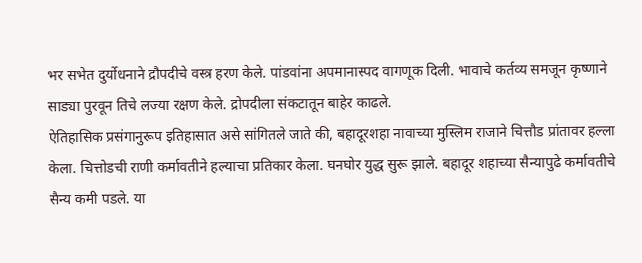भर सभेत दुर्योधनाने द्रौपदीचे वस्त्र हरण केले. पांडवांना अपमानास्पद वागणूक दिली. भावाचे कर्तव्य समजून कृष्णाने साड्या पुरवून तिचे लज्या रक्षण केले. द्रोपदीला संकटातून बाहेर काढले.
ऐतिहासिक प्रसंगानुरूप इतिहासात असे सांगितले जाते की, बहादूरशहा नावाच्या मुस्लिम राजाने चित्तौड प्रांतावर हल्ला केला. चित्तोडची राणी कर्मावतीने हल्याचा प्रतिकार केला. घनघोर युद्ध सुरू झाले. बहादूर शहाच्या सैन्यापुढे कर्मावतीचे सैन्य कमी पडले. या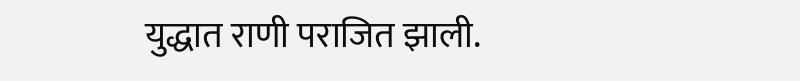युद्धात राणी पराजित झाली.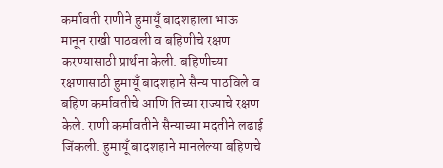कर्मावती राणीने हुमायूँ बादशहाला भाऊ मानून राखी पाठवली व बहिणीचे रक्षण करण्यासाठी प्रार्थना केली. बहिणीच्या रक्षणासाठी हुमायूँ बादशहाने सैन्य पाठविले व बहिण कर्मावतीचे आणि तिच्या राज्याचे रक्षण केले. राणी कर्मावतीने सैन्याच्या मदतीने लढाई जिंकली. हुमायूँ बादशहाने मानलेल्या बहिणचे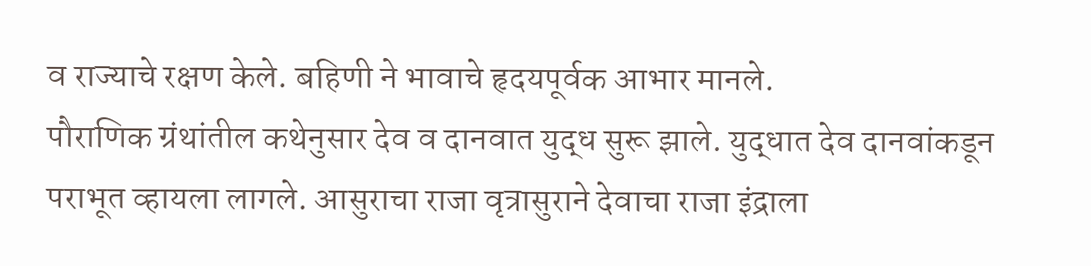व राज्याचे रक्षण केले. बहिणी ने भावाचे हृदयपूर्वक आभार मानले.
पौराणिक ग्रंथांतील कथेनुसार देव व दानवात युद्ध सुरू झाले. युद्धात देव दानवांकडून पराभूत व्हायला लागले. आसुराचा राजा वृत्रासुराने देवाचा राजा इंद्राला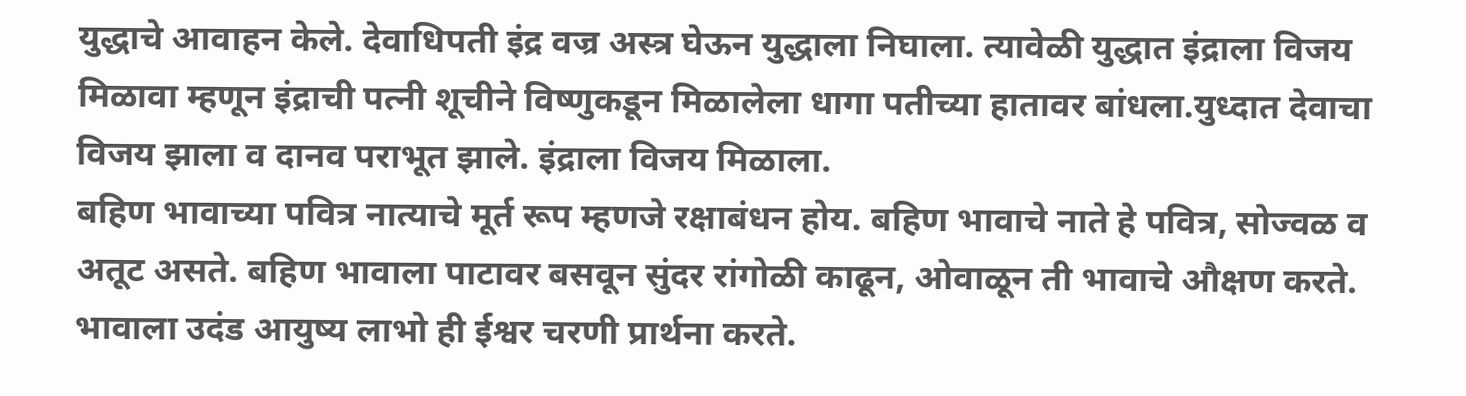युद्धाचे आवाहन केले. देवाधिपती इंद्र वज्र अस्त्र घेऊन युद्धाला निघाला. त्यावेळी युद्धात इंद्राला विजय मिळावा म्हणून इंद्राची पत्नी शूचीने विष्णुकडून मिळालेला धागा पतीच्या हातावर बांधला.युध्दात देवाचा विजय झाला व दानव पराभूत झाले. इंद्राला विजय मिळाला.
बहिण भावाच्या पवित्र नात्याचे मूर्त रूप म्हणजे रक्षाबंधन होय. बहिण भावाचे नाते हे पवित्र, सोज्वळ व अतूट असते. बहिण भावाला पाटावर बसवून सुंदर रांगोळी काढून, ओवाळून ती भावाचे औक्षण करते. भावाला उदंड आयुष्य लाभो ही ईश्वर चरणी प्रार्थना करते.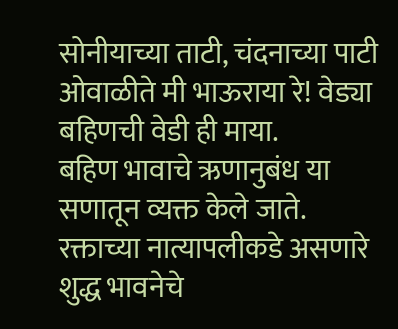सोनीयाच्या ताटी, चंदनाच्या पाटी
ओवाळीते मी भाऊराया रे! वेड्या बहिणची वेडी ही माया.
बहिण भावाचे ऋणानुबंध या सणातून व्यक्त केले जाते. रक्ताच्या नात्यापलीकडे असणारे शुद्ध भावनेचे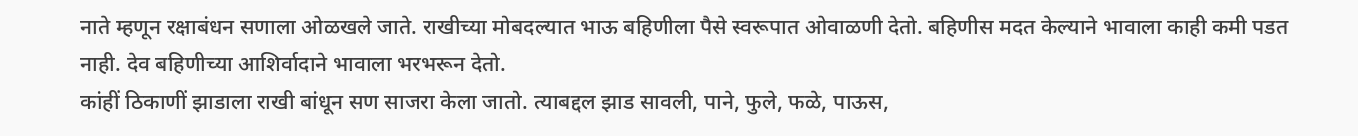नाते म्हणून रक्षाबंधन सणाला ओळखले जाते. राखीच्या मोबदल्यात भाऊ बहिणीला पैसे स्वरूपात ओवाळणी देतो. बहिणीस मदत केल्याने भावाला काही कमी पडत नाही. देव बहिणीच्या आशिर्वादाने भावाला भरभरून देतो.
कांहीं ठिकाणीं झाडाला राखी बांधून सण साजरा केला जातो. त्याबद्दल झाड सावली, पाने, फुले, फळे, पाऊस,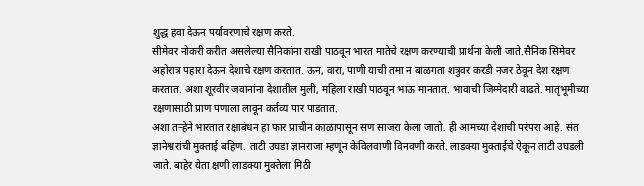शुद्ध हवा देऊन पर्यावरणाचे रक्षण करते.
सीमेवर नोकरी करीत असलेल्या सैनिकांना राखी पाठवून भारत मातेचे रक्षण करण्याची प्रार्थना केली जाते.सैनिक सिमेवर अहोरात्र पहारा देऊन देशाचे रक्षण करतात. ऊन, वारा, पाणी याची तमा न बाळगता शत्रुवर करडी नजर ठेवून देश रक्षण करतात. अशा शूरवीर जवानांना देशातील मुली, महिला राखी पाठवून भाऊ मानतात. भावाची जिम्मेदारी वाढते. मातृभूमीच्या रक्षणासाठी प्राण पणाला लावून कर्तव्य पार पाडतात.
अशा तऱ्हेने भारतात रक्षाबंधन हा फार प्राचीन काळापासून सण साजरा केला जातो. ही आमच्या देशाची परंपरा आहे. संत ज्ञानेश्वरांची मुक्ताई बहिण. ताटी उघडा ज्ञानराजा म्हणून केविलवाणी विनवणी करते. लाडक्या मुक्ताईचे ऐकून ताटी उघडली जाते. बाहेर येता क्षणी लाडक्या मुक्तेला मिठी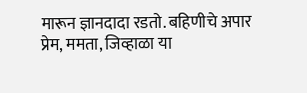मारून ज्ञानदादा रडतो. बहिणीचे अपार प्रेम, ममता, जिव्हाळा या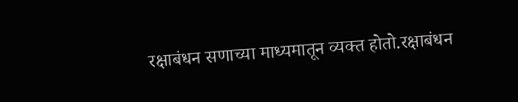रक्षाबंधन सणाच्या माध्यमातून व्यक्त होतो.रक्षाबंधन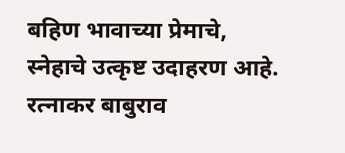बहिण भावाच्या प्रेमाचे, स्नेहाचे उत्कृष्ट उदाहरण आहे.
रत्नाकर बाबुराव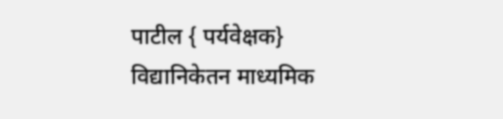पाटील { पर्यवेक्षक}
विद्यानिकेतन माध्यमिक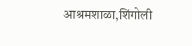आश्रमशाळा,शिंगोली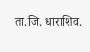ता.जि. धाराशिव.